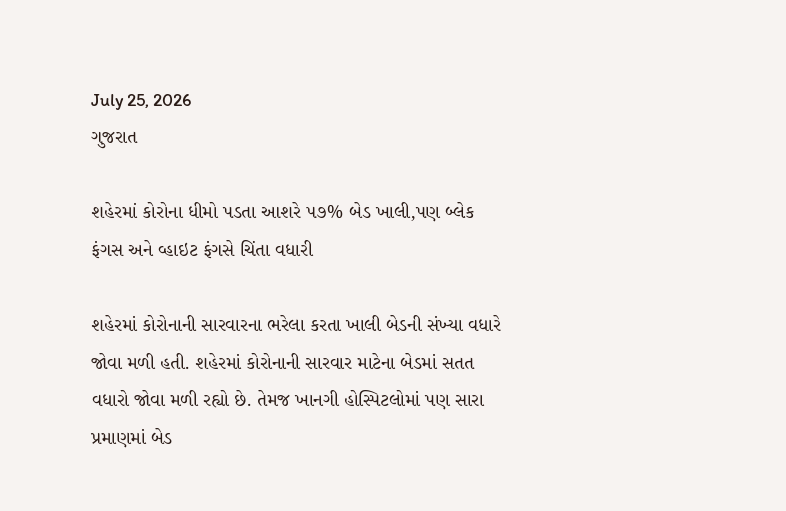July 25, 2026
ગુજરાત

શહેરમાં કોરોના ધીમો પડતા આશરે ૫૭% બેડ ખાલી,પણ બ્લેક ફંગસ અને વ્હાઇટ ફંગસે ચિંતા વધારી

શહેરમાં કોરોનાની સારવારના ભરેલા કરતા ખાલી બેડની સંખ્યા વધારે જોવા મળી હતી. શહેરમાં કોરોનાની સારવાર માટેના બેડમાં સતત વધારો જોવા મળી રહ્યો છે. તેમજ ખાનગી હોસ્પિટલોમાં પણ સારા પ્રમાણમાં બેડ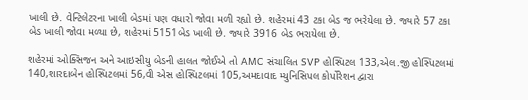ખાલી છે. વેન્ટિલેટરના ખાલી બેડમાં પણ વધારો જોવા મળી રહ્યો છે. શહેરમાં 43 ટકા બેડ જ ભરેયેલા છે. જ્યારે 57 ટકા બેડ ખાલી જોવા મળ્યા છે, શહેરમાં 5151બેડ ખાલી છે. જ્યારે 3916 બેડ ભરાયેલા છે.

શહેરમાં ઓક્સિજન અને આઇસીયુ બેડની હાલત જોઈએ તો AMC સંચાલિત SVP હોસ્પિટલ 133,એલ.જી હોસ્પિટલમાં 140,શારદાબેન હોસ્પિટલમાં 56,વી એસ હોસ્પિટલમાં 105,અમદાવાદ મ્યુનિસિપલ કોર્પોરેશન દ્વારા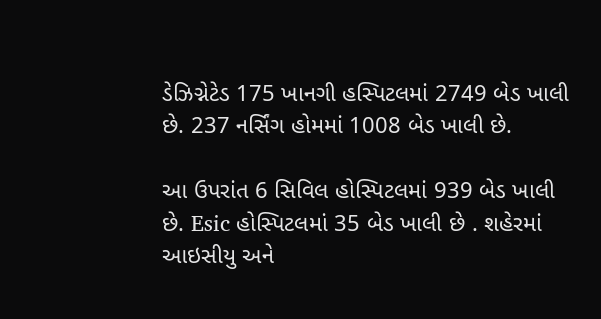ડેઝિગ્નેટેડ 175 ખાનગી હસ્પિટલમાં 2749 બેડ ખાલી છે. 237 નર્સિંગ હોમમાં 1008 બેડ ખાલી છે.

આ ઉપરાંત 6 સિવિલ હોસ્પિટલમાં 939 બેડ ખાલી છે. Esic હોસ્પિટલમાં 35 બેડ ખાલી છે . શહેરમાં આઇસીયુ અને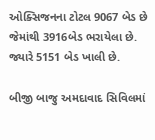ઓક્સિજનના ટોટલ 9067 બેડ છે જેમાંથી 3916બેડ ભરાયેલા છે. જ્યારે 5151 બેડ ખાલી છે.

બીજી બાજુ અમદાવાદ સિવિલમાં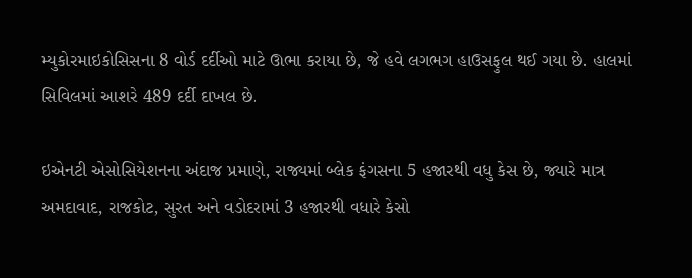મ્યુકોરમાઇકોસિસના 8 વોર્ડ દર્દીઓ માટે ઊભા કરાયા છે, જે હવે લગભગ હાઉસફુલ થઈ ગયા છે. હાલમાં સિવિલમાં આશરે 489 દર્દી દાખલ છે.

ઇએનટી એસોસિયેશનના અંદાજ પ્રમાણે, રાજ્યમાં બ્લેક ફંગસના 5 હજારથી વધુ કેસ છે, જ્યારે માત્ર અમદાવાદ, રાજકોટ, સુરત અને વડોદરામાં 3 હજારથી વધારે કેસો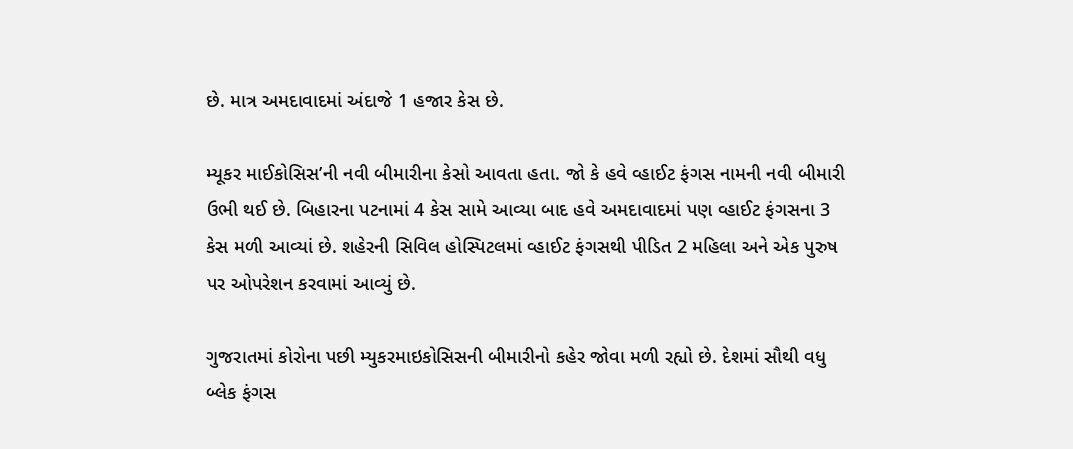છે. માત્ર અમદાવાદમાં અંદાજે 1 હજાર કેસ છે.

મ્યૂકર માઈકોસિસ’ની નવી બીમારીના કેસો આવતા હતા. જો કે હવે વ્હાઈટ ફંગસ નામની નવી બીમારી ઉભી થઈ છે. બિહારના પટનામાં 4 કેસ સામે આવ્યા બાદ હવે અમદાવાદમાં પણ વ્હાઈટ ફંગસના 3 કેસ મળી આવ્યાં છે. શહેરની સિવિલ હોસ્પિટલમાં વ્હાઈટ ફંગસથી પીડિત 2 મહિલા અને એક પુરુષ પર ઓપરેશન કરવામાં આવ્યું છે.

ગુજરાતમાં કોરોના પછી મ્યુકરમાઇકોસિસની બીમારીનો કહેર જોવા મળી રહ્યો છે. દેશમાં સૌથી વધુ બ્લેક ફંગસ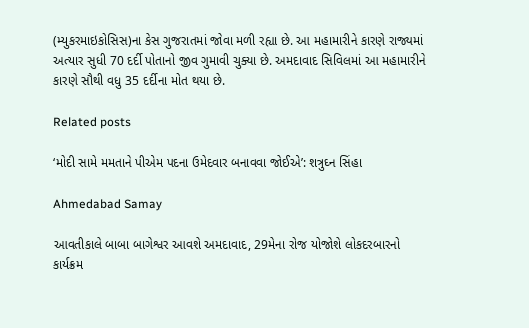(મ્યુકરમાઇકોસિસ)ના કેસ ગુજરાતમાં જોવા મળી રહ્યા છે. આ મહામારીને કારણે રાજ્યમાં અત્યાર સુધી 70 દર્દી પોતાનો જીવ ગુમાવી ચુક્યા છે. અમદાવાદ સિવિલમાં આ મહામારીને કારણે સૌથી વધુ 35 દર્દીના મોત થયા છે.

Related posts

‘મોદી સામે મમતાને પીએમ પદના ઉમેદવાર બનાવવા જોઈએ’: શત્રુઘ્ન સિંહા

Ahmedabad Samay

આવતીકાલે બાબા બાગેશ્વર આવશે અમદાવાદ, 29મેના રોજ યોજોશે લોકદરબારનો કાર્યક્રમ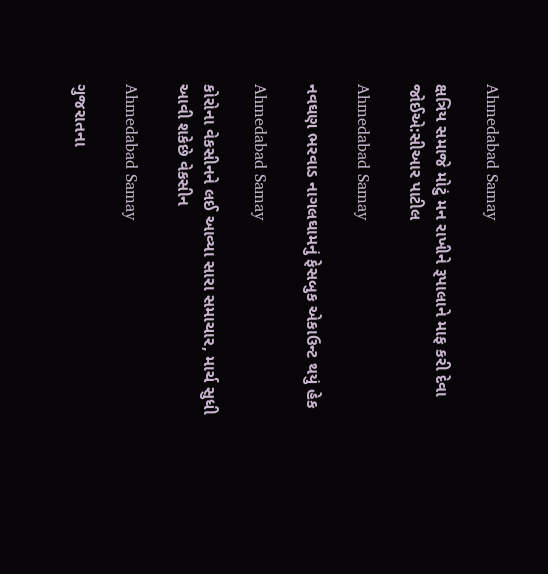Ahmedabad Samay

ક્ષત્રિય સમાજે મોટું મન રાખીને રૂપાલાને માફ કરી દેવા જોઈએ:સીઆર પાટીલ

Ahmedabad Samay

નવઘણ ભરવાડ નાગલઘામનું ફેસબુક એકાઉન્ટ થયું હેક

Ahmedabad Samay

કોરોના વેકસીનને લઈ આવ્યા સારા સમાચાર, માર્ચ સુધી આવી શકેછે વેકસીન

Ahmedabad Samay

ગુજરાતના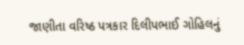જાણીતા વરિષ્ઠ પત્રકાર દિલીપભાઈ ગોહિલનું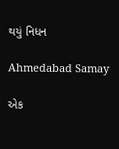થયું નિધન

Ahmedabad Samay

એક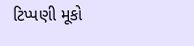ટિપ્પણી મૂકો